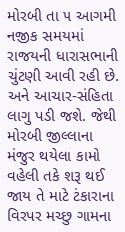મોરબી તા ૫ આગમી નજીક સમયમાં રાજયની ધારાસભાની ચુંટણી આવી રહી છે. અને આચાર-સંહિતા લાગુ પડી જશે. જેથી મોરબી જીલ્લાના મંજુર થયેલા કામો વહેલી તકે શરૂ થઈ જાય તે માટે ટંકારાના વિરપર મચ્છુ ગામના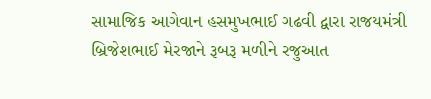સામાજિક આગેવાન હસમુખભાઈ ગઢવી દ્વારા રાજયમંત્રી બ્રિજેશભાઈ મેરજાને રૂબરૂ મળીને રજુઆત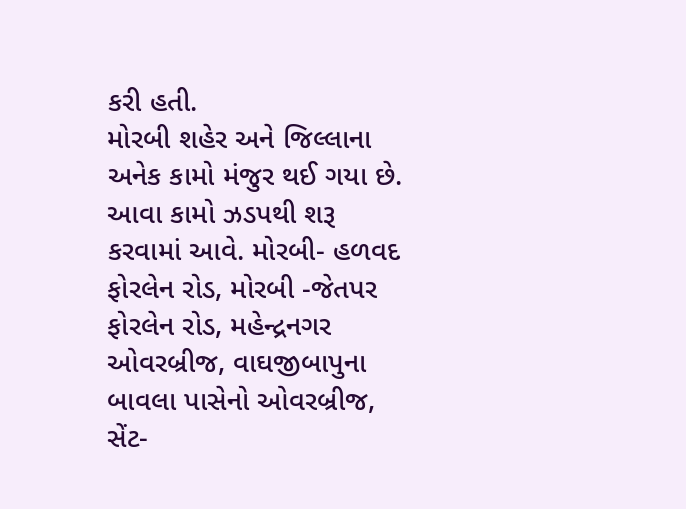કરી હતી.
મોરબી શહેર અને જિલ્લાના અનેક કામો મંજુર થઈ ગયા છે. આવા કામો ઝડપથી શરૂ કરવામાં આવે. મોરબી- હળવદ ફોરલેન રોડ, મોરબી -જેતપર ફોરલેન રોડ, મહેન્દ્રનગર ઓવરબ્રીજ, વાઘજીબાપુના બાવલા પાસેનો ઓવરબ્રીજ, સેંટ-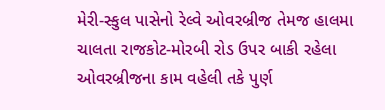મેરી-સ્કુલ પાસેનો રેલ્વે ઓવરબ્રીજ તેમજ હાલમા ચાલતા રાજકોટ-મોરબી રોડ ઉપર બાકી રહેલા ઓવરબ્રીજના કામ વહેલી તકે પુર્ણ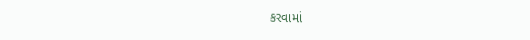કરવામાં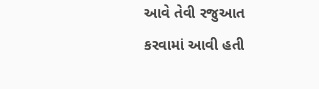આવે તેવી રજુઆત કરવામાં આવી હતી